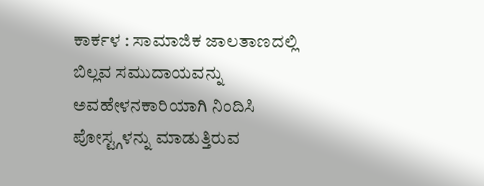ಕಾರ್ಕಳ : ಸಾಮಾಜಿಕ ಜಾಲತಾಣದಲ್ಲಿ ಬಿಲ್ಲವ ಸಮುದಾಯವನ್ನು ಅವಹೇಳನಕಾರಿಯಾಗಿ ನಿಂದಿಸಿ ಪೋಸ್ಟ್ಗಳನ್ನು ಮಾಡುತ್ತಿರುವ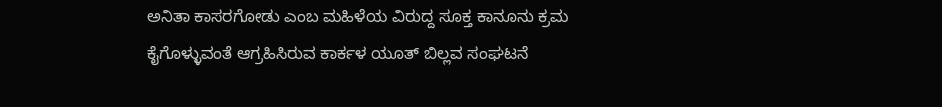ಅನಿತಾ ಕಾಸರಗೋಡು ಎಂಬ ಮಹಿಳೆಯ ವಿರುದ್ದ ಸೂಕ್ತ ಕಾನೂನು ಕ್ರಮ ಕೈಗೊಳ್ಳುವಂತೆ ಆಗ್ರಹಿಸಿರುವ ಕಾರ್ಕಳ ಯೂತ್ ಬಿಲ್ಲವ ಸಂಘಟನೆ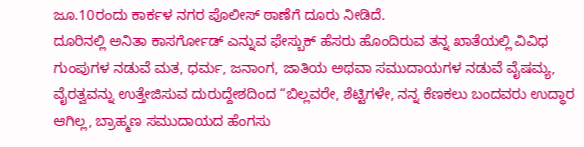ಜೂ.10ರಂದು ಕಾರ್ಕಳ ನಗರ ಪೊಲೀಸ್ ಠಾಣೆಗೆ ದೂರು ನೀಡಿದೆ.
ದೂರಿನಲ್ಲಿ ಅನಿತಾ ಕಾಸರ್ಗೋಡ್ ಎನ್ನುವ ಫೇಸ್ಬುಕ್ ಹೆಸರು ಹೊಂದಿರುವ ತನ್ನ ಖಾತೆಯಲ್ಲಿ ವಿವಿಧ ಗುಂಪುಗಳ ನಡುವೆ ಮತ, ಧರ್ಮ, ಜನಾಂಗ, ಜಾತಿಯ ಅಥವಾ ಸಮುದಾಯಗಳ ನಡುವೆ ವೈಷಮ್ಯ, ವೈರತ್ವವನ್ನು ಉತ್ತೇಜಿಸುವ ದುರುದ್ದೇಶದಿಂದ “ಬಿಲ್ಲವರೇ, ಶೆಟ್ಟಿಗಳೇ, ನನ್ನ ಕೆಣಕಲು ಬಂದವರು ಉದ್ಧಾರ ಆಗಿಲ್ಲ, ಬ್ರಾಹ್ಮಣ ಸಮುದಾಯದ ಹೆಂಗಸು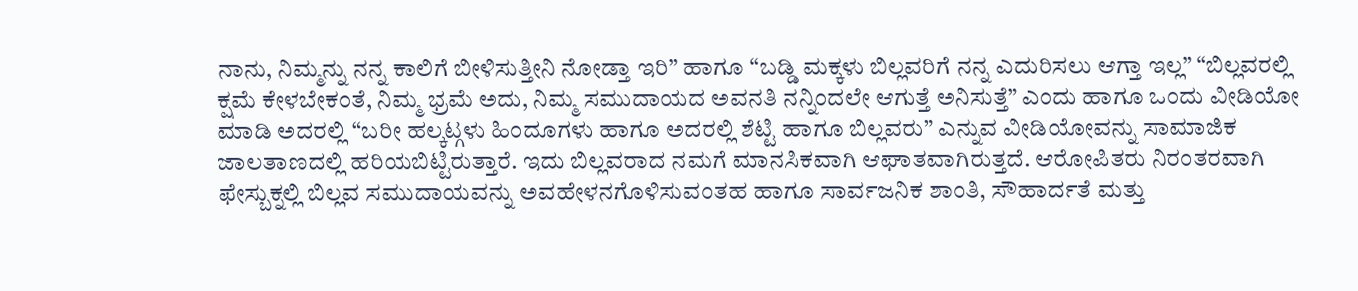ನಾನು, ನಿಮ್ಮನ್ನು ನನ್ನ ಕಾಲಿಗೆ ಬೀಳಿಸುತ್ತೀನಿ ನೋಡ್ತಾ ಇರಿ” ಹಾಗೂ “ಬಡ್ಡಿ ಮಕ್ಕಳು ಬಿಲ್ಲವರಿಗೆ ನನ್ನ ಎದುರಿಸಲು ಆಗ್ತಾ ಇಲ್ಲ” “ಬಿಲ್ಲವರಲ್ಲಿ ಕ್ಷಮೆ ಕೇಳಬೇಕಂತೆ, ನಿಮ್ಮ ಭ್ರಮೆ ಅದು, ನಿಮ್ಮ ಸಮುದಾಯದ ಅವನತಿ ನನ್ನಿಂದಲೇ ಆಗುತ್ತೆ ಅನಿಸುತ್ತೆ” ಎಂದು ಹಾಗೂ ಒಂದು ವೀಡಿಯೋ ಮಾಡಿ ಅದರಲ್ಲಿ “ಬರೀ ಹಲ್ಕಟ್ಗಳು ಹಿಂದೂಗಳು ಹಾಗೂ ಅದರಲ್ಲಿ ಶೆಟ್ಟಿ ಹಾಗೂ ಬಿಲ್ಲವರು” ಎನ್ನುವ ವೀಡಿಯೋವನ್ನು ಸಾಮಾಜಿಕ ಜಾಲತಾಣದಲ್ಲಿ ಹರಿಯಬಿಟ್ಟಿರುತ್ತಾರೆ. ಇದು ಬಿಲ್ಲವರಾದ ನಮಗೆ ಮಾನಸಿಕವಾಗಿ ಆಘಾತವಾಗಿರುತ್ತದೆ. ಆರೋಪಿತರು ನಿರಂತರವಾಗಿ ಫೇಸ್ಬುಕ್ನಲ್ಲಿ ಬಿಲ್ಲವ ಸಮುದಾಯವನ್ನು ಅವಹೇಳನಗೊಳಿಸುವಂತಹ ಹಾಗೂ ಸಾರ್ವಜನಿಕ ಶಾಂತಿ, ಸೌಹಾರ್ದತೆ ಮತ್ತು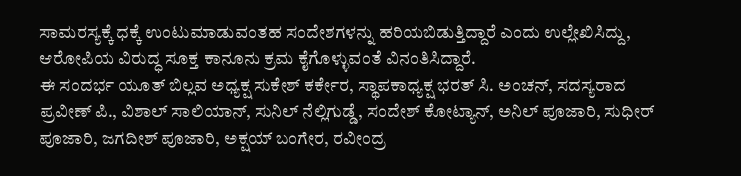ಸಾಮರಸ್ಯಕ್ಕೆ ಧಕ್ಕೆ ಉಂಟುಮಾಡುವಂತಹ ಸಂದೇಶಗಳನ್ನು ಹರಿಯಬಿಡುತ್ತಿದ್ದಾರೆ ಎಂದು ಉಲ್ಲೇಖಿಸಿದ್ದು, ಆರೋಪಿಯ ವಿರುದ್ಧ ಸೂಕ್ತ ಕಾನೂನು ಕ್ರಮ ಕೈಗೊಳ್ಳುವಂತೆ ವಿನಂತಿಸಿದ್ದಾರೆ.
ಈ ಸಂದರ್ಭ ಯೂತ್ ಬಿಲ್ಲವ ಅಧ್ಯಕ್ಷ ಸುಕೇಶ್ ಕರ್ಕೇರ, ಸ್ಥಾಪಕಾಧ್ಯಕ್ಷ ಭರತ್ ಸಿ. ಅಂಚನ್, ಸದಸ್ಯರಾದ ಪ್ರವೀಣ್ ಪಿ., ವಿಶಾಲ್ ಸಾಲಿಯಾನ್, ಸುನಿಲ್ ನೆಲ್ಲಿಗುಡ್ಡೆ, ಸಂದೇಶ್ ಕೋಟ್ಯಾನ್, ಅನಿಲ್ ಪೂಜಾರಿ, ಸುಧೀರ್ ಪೂಜಾರಿ, ಜಗದೀಶ್ ಪೂಜಾರಿ, ಅಕ್ಷಯ್ ಬಂಗೇರ, ರವೀಂದ್ರ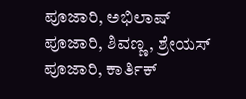ಪೂಜಾರಿ, ಅಭಿಲಾಷ್ ಪೂಜಾರಿ, ಶಿವಣ್ಣ, ಶ್ರೇಯಸ್ ಪೂಜಾರಿ, ಕಾರ್ತಿಕ್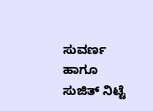ಸುವರ್ಣ ಹಾಗೂ ಸುಜಿತ್ ನಿಟ್ಟೆ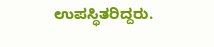ಉಪಸ್ಥಿತರಿದ್ದರು.